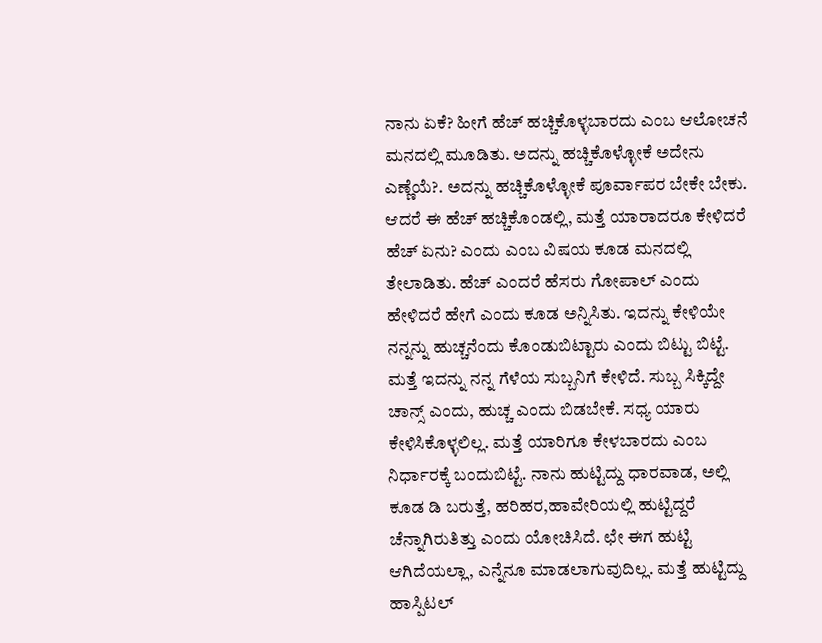ನಾನು ಏಕೆ? ಹೀಗೆ ಹೆಚ್ ಹಚ್ಚಿಕೊಳ್ಳಬಾರದು ಎಂಬ ಆಲೋಚನೆ ಮನದಲ್ಲಿ ಮೂಡಿತು. ಅದನ್ನು ಹಚ್ಚಿಕೊಳ್ಳೋಕೆ ಅದೇನು ಎಣ್ಣೆಯೆ?. ಅದನ್ನು ಹಚ್ಚಿಕೊಳ್ಳೋಕೆ ಪೂರ್ವಾಪರ ಬೇಕೇ ಬೇಕು. ಆದರೆ ಈ ಹೆಚ್ ಹಚ್ಚಿಕೊಂಡಲ್ಲಿ, ಮತ್ತೆ ಯಾರಾದರೂ ಕೇಳಿದರೆ ಹೆಚ್ ಏನು? ಎಂದು ಎಂಬ ವಿಷಯ ಕೂಡ ಮನದಲ್ಲಿ ತೇಲಾಡಿತು. ಹೆಚ್ ಎಂದರೆ ಹೆಸರು ಗೋಪಾಲ್ ಎಂದು ಹೇಳಿದರೆ ಹೇಗೆ ಎಂದು ಕೂಡ ಅನ್ನಿಸಿತು. ಇದನ್ನು ಕೇಳಿಯೇ ನನ್ನನ್ನು ಹುಚ್ಚನೆಂದು ಕೊಂಡುಬಿಟ್ಟಾರು ಎಂದು ಬಿಟ್ಟು ಬಿಟ್ಟೆ.
ಮತ್ತೆ ಇದನ್ನು ನನ್ನ ಗೆಳೆಯ ಸುಬ್ಬನಿಗೆ ಕೇಳಿದೆ. ಸುಬ್ಬ ಸಿಕ್ಕಿದ್ದೇ ಚಾನ್ಸ್ ಎಂದು, ಹುಚ್ಚ ಎಂದು ಬಿಡಬೇಕೆ. ಸಧ್ಯ ಯಾರು ಕೇಳಿಸಿಕೊಳ್ಳಲಿಲ್ಲ. ಮತ್ತೆ ಯಾರಿಗೂ ಕೇಳಬಾರದು ಎಂಬ ನಿರ್ಧಾರಕ್ಕೆ ಬಂದುಬಿಟ್ಟೆ. ನಾನು ಹುಟ್ಟಿದ್ದು ಧಾರವಾಡ, ಅಲ್ಲಿ ಕೂಡ ಡಿ ಬರುತ್ತೆ, ಹರಿಹರ,ಹಾವೇರಿಯಲ್ಲಿ ಹುಟ್ಟಿದ್ದರೆ ಚೆನ್ನಾಗಿರುತಿತ್ತು ಎಂದು ಯೋಚಿಸಿದೆ. ಛೇ ಈಗ ಹುಟ್ಟಿ ಆಗಿದೆಯಲ್ಲಾ, ಎನ್ನೆನೂ ಮಾಡಲಾಗುವುದಿಲ್ಲ. ಮತ್ತೆ ಹುಟ್ಟಿದ್ದು ಹಾಸ್ಪಿಟಲ್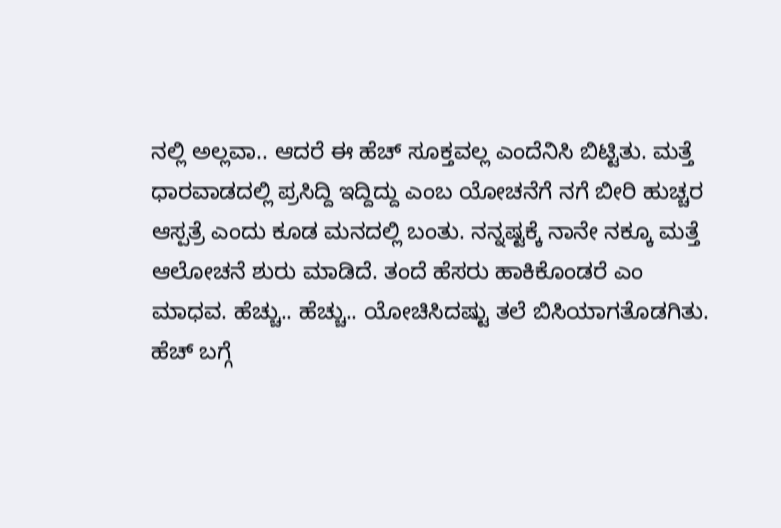ನಲ್ಲಿ ಅಲ್ಲವಾ.. ಆದರೆ ಈ ಹೆಚ್ ಸೂಕ್ತವಲ್ಲ ಎಂದೆನಿಸಿ ಬಿಟ್ಟಿತು. ಮತ್ತೆ ಧಾರವಾಡದಲ್ಲಿ ಪ್ರಸಿದ್ದಿ ಇದ್ದಿದ್ದು ಎಂಬ ಯೋಚನೆಗೆ ನಗೆ ಬೀರಿ ಹುಚ್ಚರ ಆಸ್ಪತ್ರೆ ಎಂದು ಕೂಡ ಮನದಲ್ಲಿ ಬಂತು. ನನ್ನಷ್ಟಕ್ಕೆ ನಾನೇ ನಕ್ಕೂ ಮತ್ತೆ ಆಲೋಚನೆ ಶುರು ಮಾಡಿದೆ. ತಂದೆ ಹೆಸರು ಹಾಕಿಕೊಂಡರೆ ಎಂ ಮಾಧವ. ಹೆಚ್ಚು.. ಹೆಚ್ಚು.. ಯೋಚಿಸಿದಷ್ಟು ತಲೆ ಬಿಸಿಯಾಗತೊಡಗಿತು.
ಹೆಚ್ ಬಗ್ಗೆ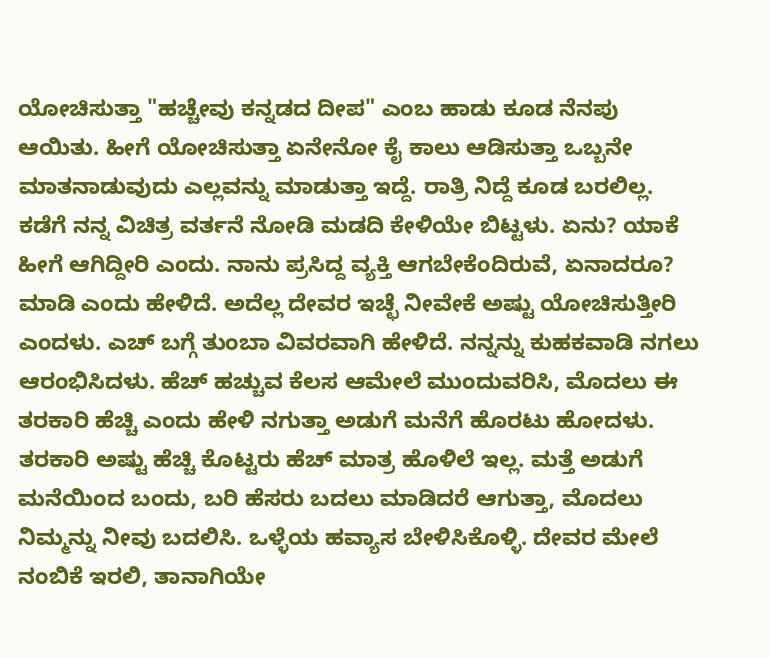ಯೋಚಿಸುತ್ತಾ "ಹಚ್ಚೇವು ಕನ್ನಡದ ದೀಪ" ಎಂಬ ಹಾಡು ಕೂಡ ನೆನಪು ಆಯಿತು. ಹೀಗೆ ಯೋಚಿಸುತ್ತಾ ಏನೇನೋ ಕೈ ಕಾಲು ಆಡಿಸುತ್ತಾ ಒಬ್ಬನೇ ಮಾತನಾಡುವುದು ಎಲ್ಲವನ್ನು ಮಾಡುತ್ತಾ ಇದ್ದೆ. ರಾತ್ರಿ ನಿದ್ದೆ ಕೂಡ ಬರಲಿಲ್ಲ. ಕಡೆಗೆ ನನ್ನ ವಿಚಿತ್ರ ವರ್ತನೆ ನೋಡಿ ಮಡದಿ ಕೇಳಿಯೇ ಬಿಟ್ಟಳು. ಏನು? ಯಾಕೆ ಹೀಗೆ ಆಗಿದ್ದೀರಿ ಎಂದು. ನಾನು ಪ್ರಸಿದ್ದ ವ್ಯಕ್ತಿ ಆಗಬೇಕೆಂದಿರುವೆ, ಏನಾದರೂ? ಮಾಡಿ ಎಂದು ಹೇಳಿದೆ. ಅದೆಲ್ಲ ದೇವರ ಇಚ್ಛೆ ನೀವೇಕೆ ಅಷ್ಟು ಯೋಚಿಸುತ್ತೀರಿ ಎಂದಳು. ಎಚ್ ಬಗ್ಗೆ ತುಂಬಾ ವಿವರವಾಗಿ ಹೇಳಿದೆ. ನನ್ನನ್ನು ಕುಹಕವಾಡಿ ನಗಲು ಆರಂಭಿಸಿದಳು. ಹೆಚ್ ಹಚ್ಚುವ ಕೆಲಸ ಆಮೇಲೆ ಮುಂದುವರಿಸಿ, ಮೊದಲು ಈ ತರಕಾರಿ ಹೆಚ್ಚಿ ಎಂದು ಹೇಳಿ ನಗುತ್ತಾ ಅಡುಗೆ ಮನೆಗೆ ಹೊರಟು ಹೋದಳು. ತರಕಾರಿ ಅಷ್ಟು ಹೆಚ್ಚಿ ಕೊಟ್ಟರು ಹೆಚ್ ಮಾತ್ರ ಹೊಳಿಲೆ ಇಲ್ಲ. ಮತ್ತೆ ಅಡುಗೆ ಮನೆಯಿಂದ ಬಂದು, ಬರಿ ಹೆಸರು ಬದಲು ಮಾಡಿದರೆ ಆಗುತ್ತಾ, ಮೊದಲು ನಿಮ್ಮನ್ನು ನೀವು ಬದಲಿಸಿ. ಒಳ್ಳೆಯ ಹವ್ಯಾಸ ಬೇಳಿಸಿಕೊಳ್ಳಿ. ದೇವರ ಮೇಲೆ ನಂಬಿಕೆ ಇರಲಿ, ತಾನಾಗಿಯೇ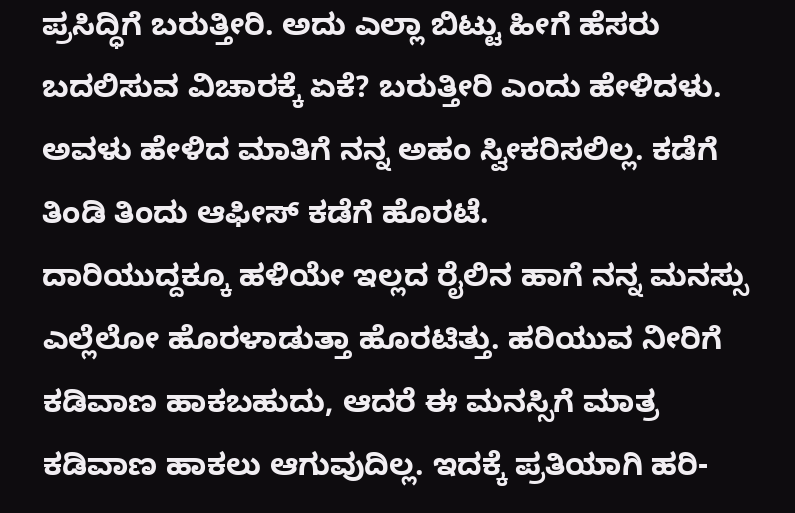ಪ್ರಸಿದ್ಧಿಗೆ ಬರುತ್ತೀರಿ. ಅದು ಎಲ್ಲಾ ಬಿಟ್ಟು ಹೀಗೆ ಹೆಸರು ಬದಲಿಸುವ ವಿಚಾರಕ್ಕೆ ಏಕೆ? ಬರುತ್ತೀರಿ ಎಂದು ಹೇಳಿದಳು. ಅವಳು ಹೇಳಿದ ಮಾತಿಗೆ ನನ್ನ ಅಹಂ ಸ್ವೀಕರಿಸಲಿಲ್ಲ. ಕಡೆಗೆ ತಿಂಡಿ ತಿಂದು ಆಫೀಸ್ ಕಡೆಗೆ ಹೊರಟೆ.
ದಾರಿಯುದ್ದಕ್ಕೂ ಹಳಿಯೇ ಇಲ್ಲದ ರೈಲಿನ ಹಾಗೆ ನನ್ನ ಮನಸ್ಸು ಎಲ್ಲೆಲೋ ಹೊರಳಾಡುತ್ತಾ ಹೊರಟಿತ್ತು. ಹರಿಯುವ ನೀರಿಗೆ ಕಡಿವಾಣ ಹಾಕಬಹುದು, ಆದರೆ ಈ ಮನಸ್ಸಿಗೆ ಮಾತ್ರ ಕಡಿವಾಣ ಹಾಕಲು ಆಗುವುದಿಲ್ಲ. ಇದಕ್ಕೆ ಪ್ರತಿಯಾಗಿ ಹರಿ-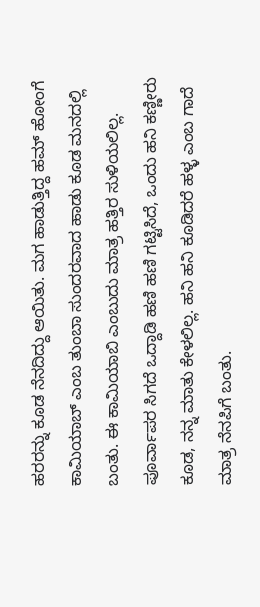ಹರರನ್ನು ಕೂಡ ನೆನದಿದ್ದು ಆಯಿತು. ಮಗ ಹಾಡುತ್ತಿದ್ದ ಹಮ್ ಹೋಂಗೆ ಕಾಮಿಯಾಬ್ ಎಂಬ ತುಂಬಾ ಸುಂದರವಾದ ಹಾಡು ಕೂಡ ಮನದಲ್ಲಿ ಬಂತು. ಈ ಕಾಮಿಯಾಬಿ ಎಂಬುದು ಮಾತ್ರ ಹತ್ತಿರ ಸುಳಿಯಲಿಲ್ಲ. ಪೂರ್ವಾಪರ ಸಿಗದೆ ಒದ್ದಾಡಿ ಹಣಿ ಹಣಿ ಗಟ್ಟಿಸಿದೆ, ಒಂದು ಹನಿ ಕಣ್ಣೀರು ಕೂಡ, ನನ್ನ ಮಾತು ಕೇಳಲಿಲ್ಲ. ಹನಿ ಹನಿ ಕೂಡಿದರೆ ಹಳ್ಳ ಎಂಬ ಗಾದೆ ಮಾತ್ರ ನೆನಪಿಗೆ ಬಂತು.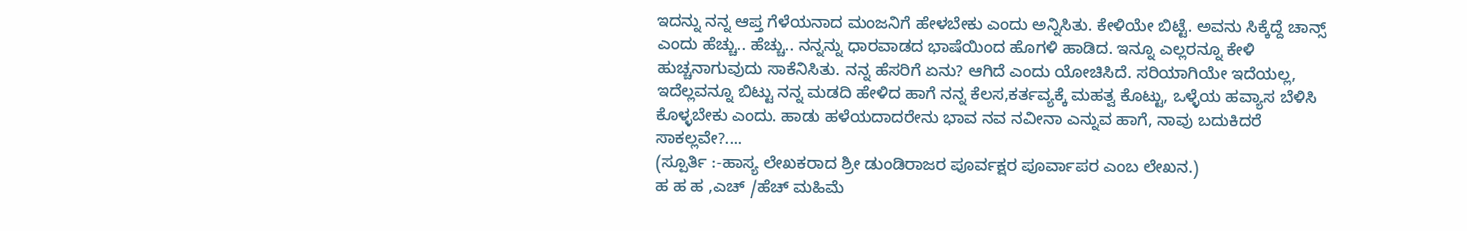ಇದನ್ನು ನನ್ನ ಆಪ್ತ ಗೆಳೆಯನಾದ ಮಂಜನಿಗೆ ಹೇಳಬೇಕು ಎಂದು ಅನ್ನಿಸಿತು. ಕೇಳಿಯೇ ಬಿಟ್ಟೆ. ಅವನು ಸಿಕ್ಕೆದ್ದೆ ಚಾನ್ಸ್ ಎಂದು ಹೆಚ್ಚು.. ಹೆಚ್ಚು.. ನನ್ನನ್ನು ಧಾರವಾಡದ ಭಾಷೆಯಿಂದ ಹೊಗಳಿ ಹಾಡಿದ. ಇನ್ನೂ ಎಲ್ಲರನ್ನೂ ಕೇಳಿ ಹುಚ್ಚನಾಗುವುದು ಸಾಕೆನಿಸಿತು. ನನ್ನ ಹೆಸರಿಗೆ ಏನು? ಆಗಿದೆ ಎಂದು ಯೋಚಿಸಿದೆ. ಸರಿಯಾಗಿಯೇ ಇದೆಯಲ್ಲ, ಇದೆಲ್ಲವನ್ನೂ ಬಿಟ್ಟು ನನ್ನ ಮಡದಿ ಹೇಳಿದ ಹಾಗೆ ನನ್ನ ಕೆಲಸ,ಕರ್ತವ್ಯಕ್ಕೆ ಮಹತ್ವ ಕೊಟ್ಟು, ಒಳ್ಳೆಯ ಹವ್ಯಾಸ ಬೆಳಿಸಿ ಕೊಳ್ಳಬೇಕು ಎಂದು. ಹಾಡು ಹಳೆಯದಾದರೇನು ಭಾವ ನವ ನವೀನಾ ಎನ್ನುವ ಹಾಗೆ, ನಾವು ಬದುಕಿದರೆ ಸಾಕಲ್ಲವೇ?....
(ಸ್ಪೂರ್ತಿ :-ಹಾಸ್ಯ ಲೇಖಕರಾದ ಶ್ರೀ ಡುಂಡಿರಾಜರ ಪೂರ್ವಕ್ಷರ ಪೂರ್ವಾಪರ ಎಂಬ ಲೇಖನ.)
ಹ ಹ ಹ ,ಎಚ್ /ಹೆಚ್ ಮಹಿಮೆ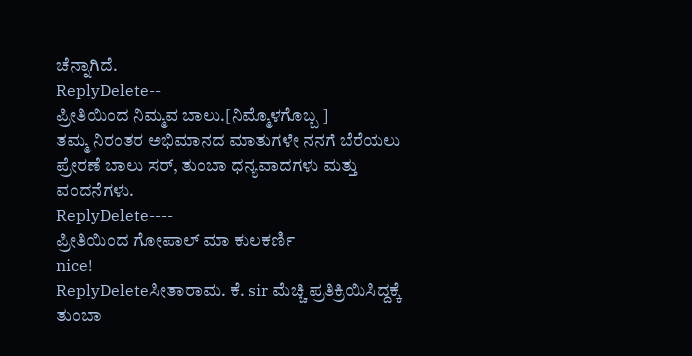ಚೆನ್ನಾಗಿದೆ.
ReplyDelete--
ಪ್ರೀತಿಯಿಂದ ನಿಮ್ಮವ ಬಾಲು.[ನಿಮ್ಮೊಳಗೊಬ್ಬ ]
ತಮ್ಮ ನಿರಂತರ ಅಭಿಮಾನದ ಮಾತುಗಳೇ ನನಗೆ ಬೆರೆಯಲು ಪ್ರೇರಣೆ ಬಾಲು ಸರ್, ತುಂಬಾ ಧನ್ಯವಾದಗಳು ಮತ್ತು ವಂದನೆಗಳು.
ReplyDelete----
ಪ್ರೀತಿಯಿಂದ ಗೋಪಾಲ್ ಮಾ ಕುಲಕರ್ಣಿ
nice!
ReplyDeleteಸೀತಾರಾಮ. ಕೆ. sir ಮೆಚ್ಚಿ ಪ್ರತಿಕ್ರಿಯಿಸಿದ್ದಕ್ಕೆ ತುಂಬಾ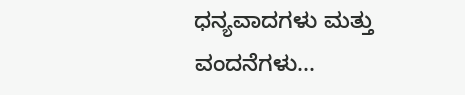ಧನ್ಯವಾದಗಳು ಮತ್ತು ವಂದನೆಗಳು...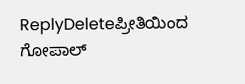ReplyDeleteಪ್ರೀತಿಯಿಂದ ಗೋಪಾಲ್